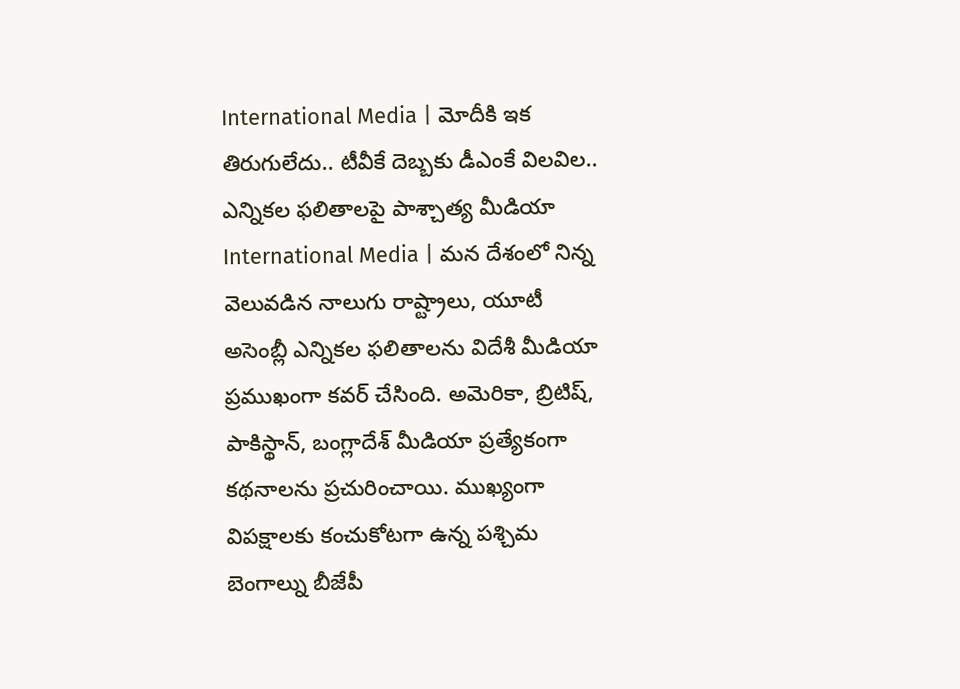International Media | మోదీకి ఇక తిరుగులేదు.. టీవీకే దెబ్బకు డీఎంకే విలవిల.. ఎన్నికల ఫలితాలపై పాశ్చాత్య మీడియా
International Media | మన దేశంలో నిన్న వెలువడిన నాలుగు రాష్ట్రాలు, యూటీ అసెంబ్లీ ఎన్నికల ఫలితాలను విదేశీ మీడియా ప్రముఖంగా కవర్ చేసింది. అమెరికా, బ్రిటిష్, పాకిస్థాన్, బంగ్లాదేశ్ మీడియా ప్రత్యేకంగా కథనాలను ప్రచురించాయి. ముఖ్యంగా విపక్షాలకు కంచుకోటగా ఉన్న పశ్చిమ బెంగాల్ను బీజేపీ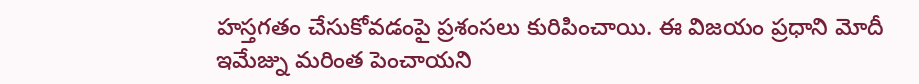హస్తగతం చేసుకోవడంపై ప్రశంసలు కురిపించాయి. ఈ విజయం ప్రధాని మోదీ ఇమేజ్ను మరింత పెంచాయని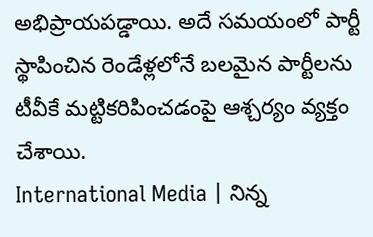అభిప్రాయపడ్డాయి. అదే సమయంలో పార్టీ స్థాపించిన రెండేళ్లలోనే బలమైన పార్టీలను టీవీకే మట్టికరిపించడంపై ఆశ్చర్యం వ్యక్తం చేశాయి.
International Media | నిన్న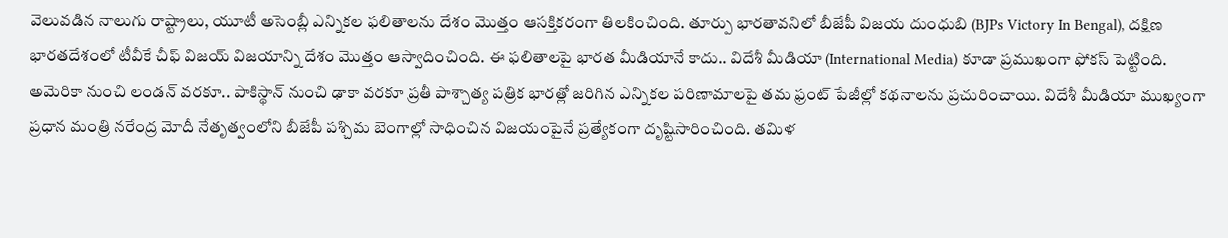వెలువడిన నాలుగు రాష్ట్రాలు, యూటీ అసెంబ్లీ ఎన్నికల ఫలితాలను దేశం మొత్తం ఆసక్తికరంగా తిలకించింది. తూర్పు భారతావనిలో బీజేపీ విజయ దుంధుబి (BJPs Victory In Bengal), దక్షిణ భారతదేశంలో టీవీకే చీఫ్ విజయ్ విజయాన్ని దేశం మొత్తం ఆస్వాదించింది. ఈ ఫలితాలపై భారత మీడియానే కాదు.. విదేశీ మీడియా (International Media) కూడా ప్రముఖంగా ఫోకస్ పెట్టింది.
అమెరికా నుంచి లండన్ వరకూ.. పాకిస్థాన్ నుంచి ఢాకా వరకూ ప్రతీ పాశ్చాత్య పత్రిక భారత్లో జరిగిన ఎన్నికల పరిణామాలపై తమ ఫ్రంట్ పేజీల్లో కథనాలను ప్రచురించాయి. విదేశీ మీడియా ముఖ్యంగా ప్రధాన మంత్రి నరేంద్ర మోదీ నేతృత్వంలోని బీజేపీ పశ్చిమ బెంగాల్లో సాధించిన విజయంపైనే ప్రత్యేకంగా దృష్టిసారించింది. తమిళ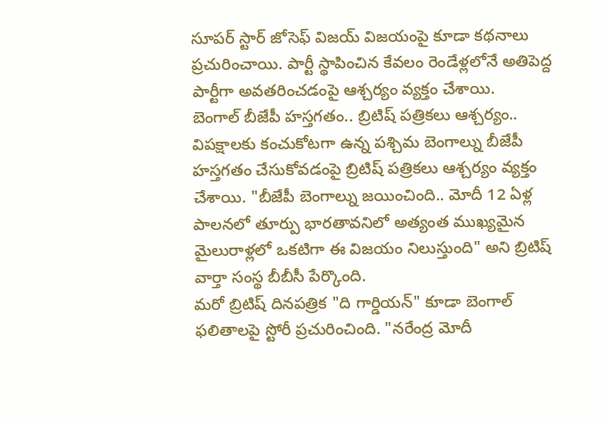సూపర్ స్టార్ జోసెఫ్ విజయ్ విజయంపై కూడా కథనాలు ప్రచురించాయి. పార్టీ స్థాపించిన కేవలం రెండేళ్లలోనే అతిపెద్ద పార్టీగా అవతరించడంపై ఆశ్చర్యం వ్యక్తం చేశాయి.
బెంగాల్ బీజేపీ హస్తగతం.. బ్రిటిష్ పత్రికలు ఆశ్చర్యం..
విపక్షాలకు కంచుకోటగా ఉన్న పశ్చిమ బెంగాల్ను బీజేపీ హస్తగతం చేసుకోవడంపై బ్రిటిష్ పత్రికలు ఆశ్చర్యం వ్యక్తం చేశాయి. "బీజేపీ బెంగాల్ను జయించింది.. మోదీ 12 ఏళ్ల పాలనలో తూర్పు భారతావనిలో అత్యంత ముఖ్యమైన మైలురాళ్లలో ఒకటిగా ఈ విజయం నిలుస్తుంది" అని బ్రిటిష్ వార్తా సంస్థ బీబీసీ పేర్కొంది.
మరో బ్రిటిష్ దినపత్రిక "ది గార్డియన్" కూడా బెంగాల్ ఫలితాలపై స్టోరీ ప్రచురించింది. "నరేంద్ర మోదీ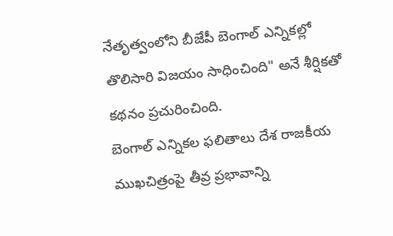నేతృత్వంలోని బీజేపీ బెంగాల్ ఎన్నికల్లో తొలిసారి విజయం సాధించింది" అనే శీర్షికతో కథనం ప్రచురించింది.
బెంగాల్ ఎన్నికల ఫలితాలు దేశ రాజకీయ ముఖచిత్రంపై తీవ్ర ప్రభావాన్ని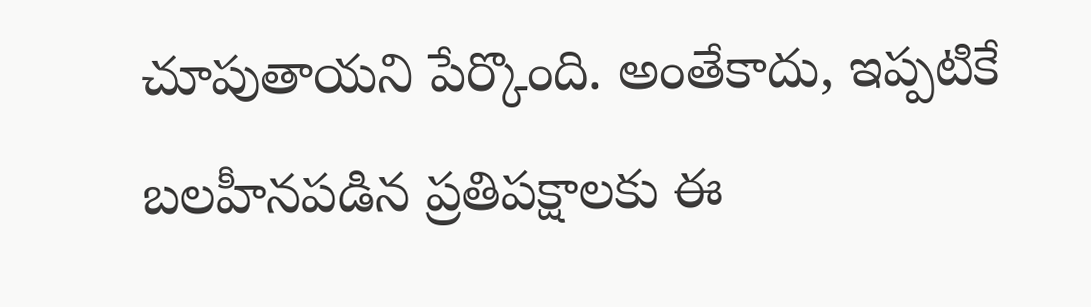చూపుతాయని పేర్కొంది. అంతేకాదు, ఇప్పటికే బలహీనపడిన ప్రతిపక్షాలకు ఈ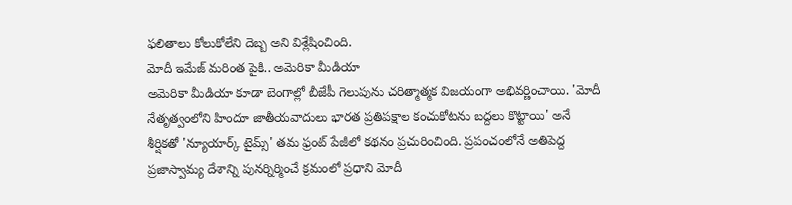ఫలితాలు కోలుకోలేని దెబ్బ అని విశ్లేషించింది.
మోదీ ఇమేజ్ మరింత పైకి.. అమెరికా మీడియా
అమెరికా మీడియా కూడా బెంగాల్లో బీజేపీ గెలుపును చరిత్మాత్మక విజయంగా అభివర్ణించాయి. 'మోదీ నేతృత్వంలోని హిందూ జాతీయవాదులు భారత ప్రతిపక్షాల కంచుకోటను బద్దలు కొట్టాయి' అనే శీర్షికతో 'న్యూయార్క్ టైమ్స్' తమ ఫ్రంట్ పేజీలో కథనం ప్రచురించింది. ప్రపంచంలోనే అతిపెద్ద ప్రజాస్వామ్య దేశాన్ని పునర్నిర్మించే క్రమంలో ప్రధాని మోదీ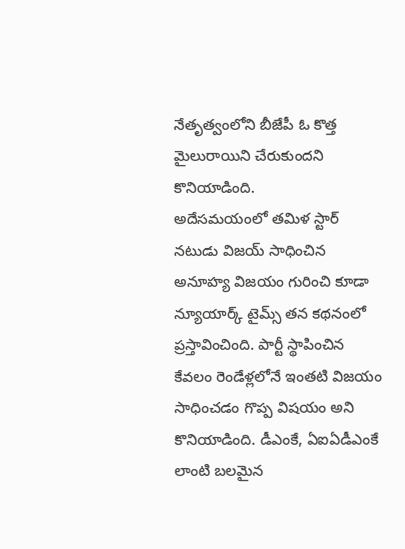నేతృత్వంలోని బీజేపీ ఓ కొత్త మైలురాయిని చేరుకుందని కొనియాడింది.
అదేసమయంలో తమిళ స్టార్ నటుడు విజయ్ సాధించిన అనూహ్య విజయం గురించి కూడా న్యూయార్క్ టైమ్స్ తన కథనంలో ప్రస్తావించింది. పార్టీ స్థాపించిన కేవలం రెండేళ్లలోనే ఇంతటి విజయం సాధించడం గొప్ప విషయం అని కొనియాడింది. డీఎంకే, ఏఐఏడీఎంకే లాంటి బలమైన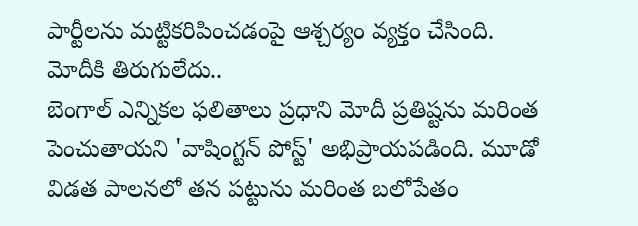పార్టీలను మట్టికరిపించడంపై ఆశ్చర్యం వ్యక్తం చేసింది.
మోదీకి తిరుగులేదు..
బెంగాల్ ఎన్నికల ఫలితాలు ప్రధాని మోదీ ప్రతిష్టను మరింత పెంచుతాయని 'వాషింగ్టన్ పోస్ట్' అభిప్రాయపడింది. మూడో విడత పాలనలో తన పట్టును మరింత బలోపేతం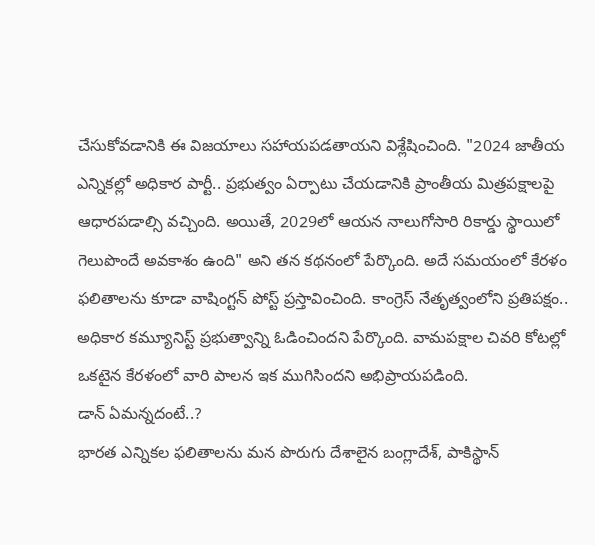చేసుకోవడానికి ఈ విజయాలు సహాయపడతాయని విశ్లేషించింది. "2024 జాతీయ ఎన్నికల్లో అధికార పార్టీ.. ప్రభుత్వం ఏర్పాటు చేయడానికి ప్రాంతీయ మిత్రపక్షాలపై ఆధారపడాల్సి వచ్చింది. అయితే, 2029లో ఆయన నాలుగోసారి రికార్డు స్థాయిలో గెలుపొందే అవకాశం ఉంది" అని తన కథనంలో పేర్కొంది. అదే సమయంలో కేరళం ఫలితాలను కూడా వాషింగ్టన్ పోస్ట్ ప్రస్తావించింది. కాంగ్రెస్ నేతృత్వంలోని ప్రతిపక్షం.. అధికార కమ్యూనిస్ట్ ప్రభుత్వాన్ని ఓడించిందని పేర్కొంది. వామపక్షాల చివరి కోటల్లో ఒకటైన కేరళంలో వారి పాలన ఇక ముగిసిందని అభిప్రాయపడింది.
డాన్ ఏమన్నదంటే..?
భారత ఎన్నికల ఫలితాలను మన పొరుగు దేశాలైన బంగ్లాదేశ్, పాకిస్థాన్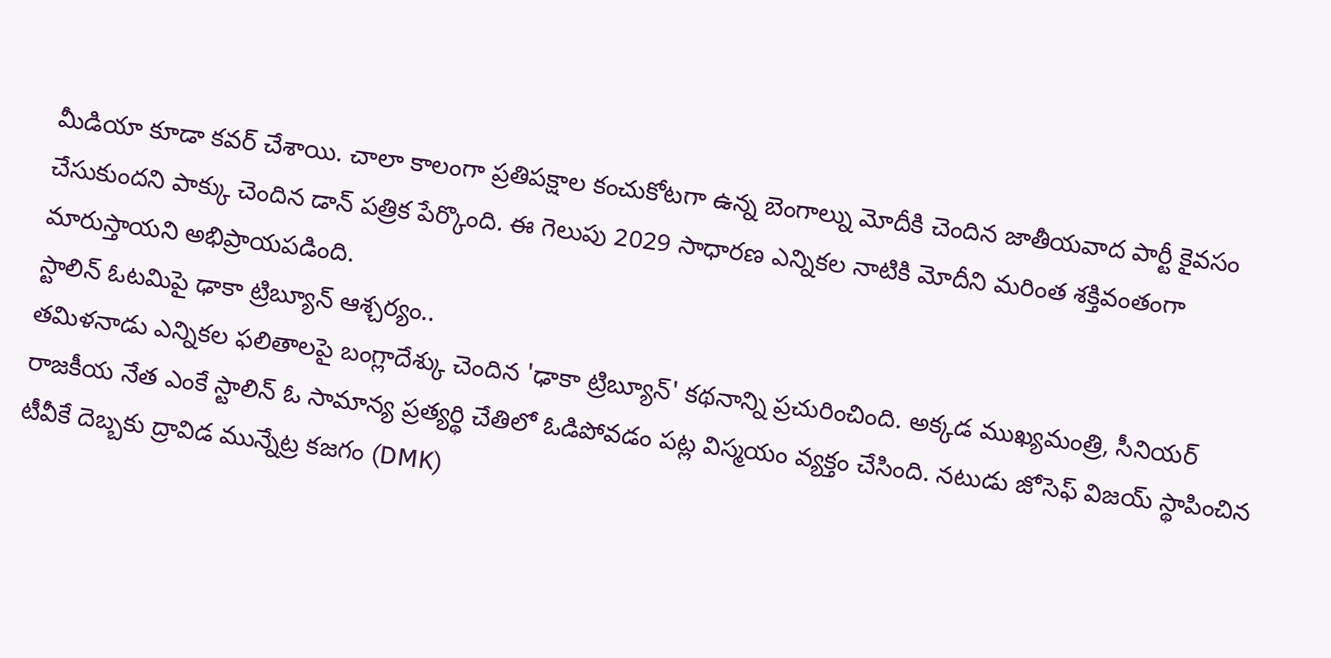మీడియా కూడా కవర్ చేశాయి. చాలా కాలంగా ప్రతిపక్షాల కంచుకోటగా ఉన్న బెంగాల్ను మోదీకి చెందిన జాతీయవాద పార్టీ కైవసం చేసుకుందని పాక్కు చెందిన డాన్ పత్రిక పేర్కొంది. ఈ గెలుపు 2029 సాధారణ ఎన్నికల నాటికి మోదీని మరింత శక్తివంతంగా మారుస్తాయని అభిప్రాయపడింది.
స్టాలిన్ ఓటమిపై ఢాకా ట్రిబ్యూన్ ఆశ్చర్యం..
తమిళనాడు ఎన్నికల ఫలితాలపై బంగ్లాదేశ్కు చెందిన 'ఢాకా ట్రిబ్యూన్' కథనాన్ని ప్రచురించింది. అక్కడ ముఖ్యమంత్రి, సీనియర్ రాజకీయ నేత ఎంకే స్టాలిన్ ఓ సామాన్య ప్రత్యర్థి చేతిలో ఓడిపోవడం పట్ల విస్మయం వ్యక్తం చేసింది. నటుడు జోసెఫ్ విజయ్ స్థాపించిన టీవీకే దెబ్బకు ద్రావిడ మున్నేట్ర కజగం (DMK)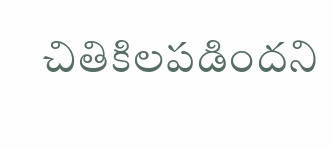చితికిలపడిందని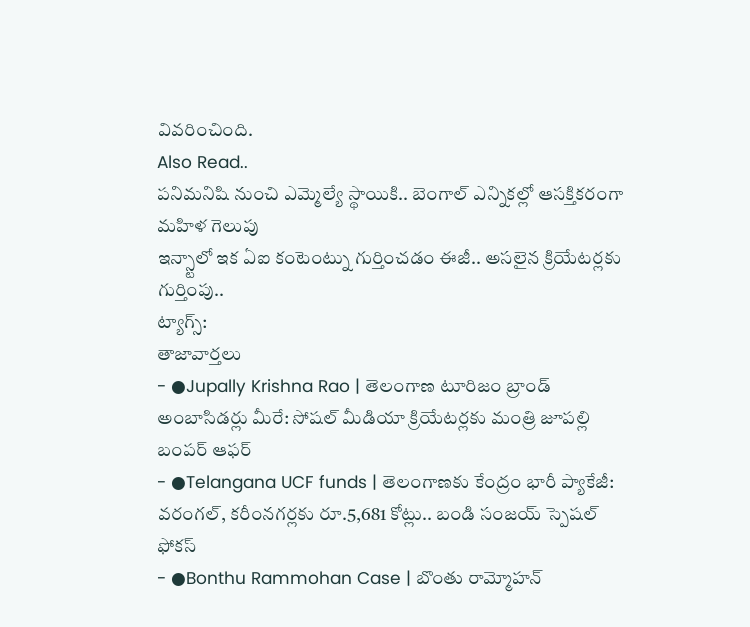వివరించింది.
Also Read..
పనిమనిషి నుంచి ఎమ్మెల్యే స్థాయికి.. బెంగాల్ ఎన్నికల్లో ఆసక్తికరంగా మహిళ గెలుపు
ఇన్స్టాలో ఇక ఏఐ కంటెంట్ను గుర్తించడం ఈజీ.. అసలైన క్రియేటర్లకు గుర్తింపు..
ట్యాగ్స్:
తాజావార్తలు
- ●Jupally Krishna Rao | తెలంగాణ టూరిజం బ్రాండ్ అంబాసిడర్లు మీరే: సోషల్ మీడియా క్రియేటర్లకు మంత్రి జూపల్లి బంపర్ ఆఫర్
- ●Telangana UCF funds | తెలంగాణకు కేంద్రం భారీ ప్యాకేజీ: వరంగల్, కరీంనగర్లకు రూ.5,681 కోట్లు.. బండి సంజయ్ స్పెషల్ ఫోకస్
- ●Bonthu Rammohan Case | బొంతు రామ్మోహన్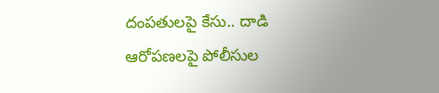దంపతులపై కేసు.. దాడి ఆరోపణలపై పోలీసుల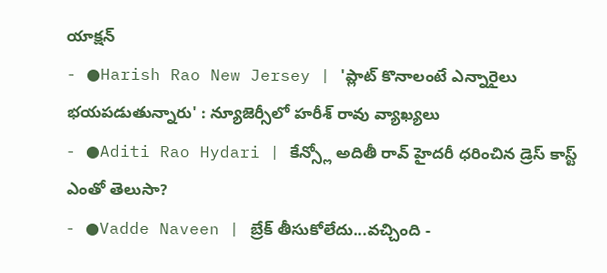యాక్షన్
- ●Harish Rao New Jersey | 'ప్లాట్ కొనాలంటే ఎన్నారైలు భయపడుతున్నారు' : న్యూజెర్సీలో హరీశ్ రావు వ్యాఖ్యలు
- ●Aditi Rao Hydari | కేన్స్లో అదితీ రావ్ హైదరీ ధరించిన డ్రెస్ కాస్ట్ ఎంతో తెలుసా?
- ●Vadde Naveen | బ్రేక్ తీసుకోలేదు...వచ్చింది -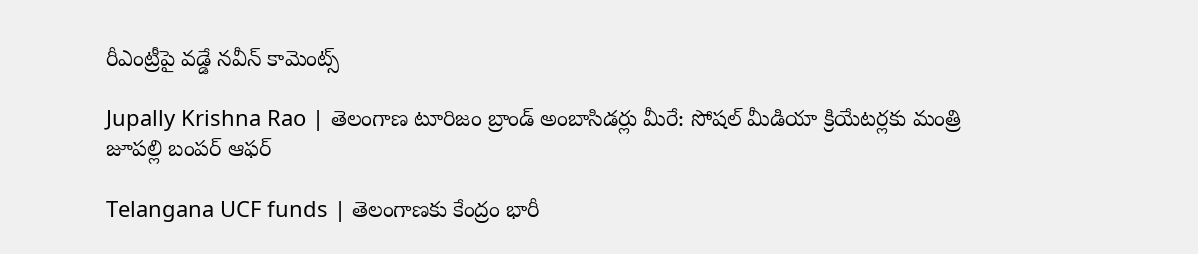రీఎంట్రీపై వడ్డే నవీన్ కామెంట్స్

Jupally Krishna Rao | తెలంగాణ టూరిజం బ్రాండ్ అంబాసిడర్లు మీరే: సోషల్ మీడియా క్రియేటర్లకు మంత్రి జూపల్లి బంపర్ ఆఫర్

Telangana UCF funds | తెలంగాణకు కేంద్రం భారీ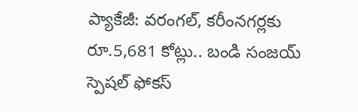ప్యాకేజీ: వరంగల్, కరీంనగర్లకు రూ.5,681 కోట్లు.. బండి సంజయ్ స్పెషల్ ఫోకస్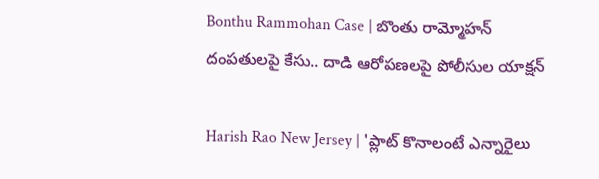Bonthu Rammohan Case | బొంతు రామ్మోహన్ దంపతులపై కేసు.. దాడి ఆరోపణలపై పోలీసుల యాక్షన్

Harish Rao New Jersey | 'ప్లాట్ కొనాలంటే ఎన్నారైలు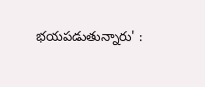భయపడుతున్నారు' :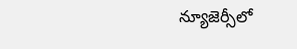న్యూజెర్సీలో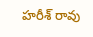హరీశ్ రావు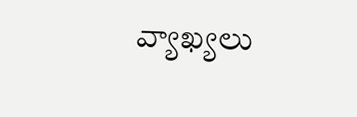వ్యాఖ్యలు